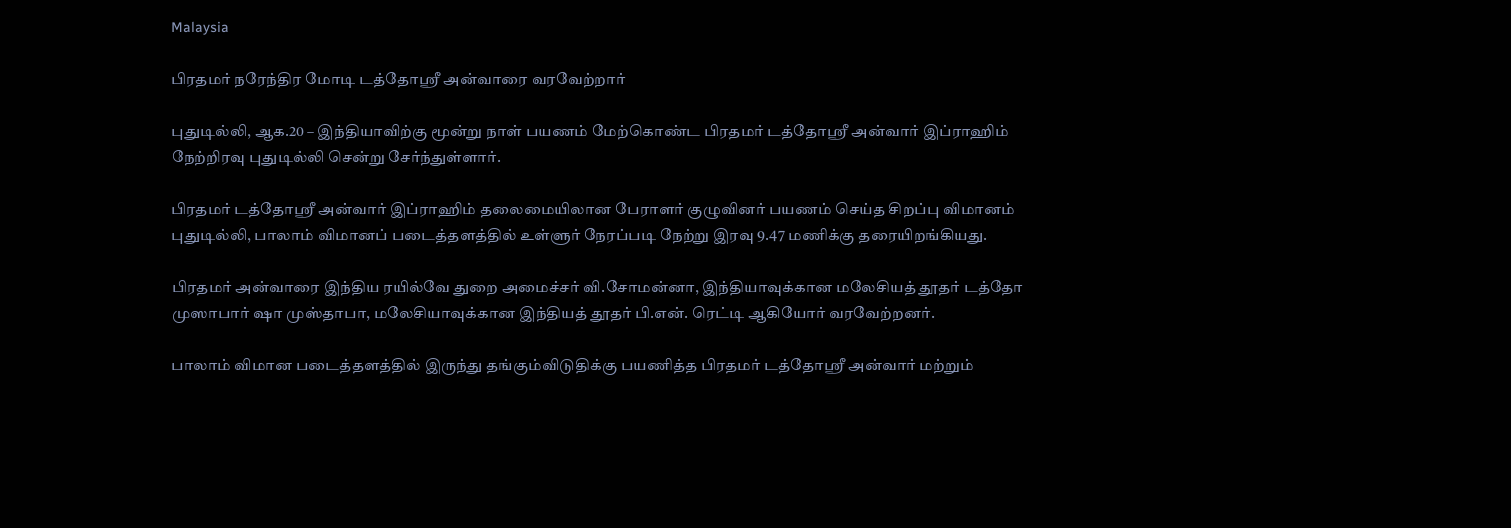Malaysia

பிரதமர் நரேந்திர மோடி டத்தோஸ்ரீ அன்வாரை வரவேற்றார்

புதுடில்லி, ஆக.20 – இந்தியாவிற்கு மூன்று நாள் பயணம் மேற்கொண்ட பிரதமர் டத்தோஸ்ரீ அன்வார் இப்ராஹிம் நேற்றிரவு புதுடில்லி சென்று சேர்ந்துள்ளார்.

பிரதமர் டத்தோஸ்ரீ அன்வார் இப்ராஹிம் தலைமையிலான பேராளர் குழுவினர் பயணம் செய்த சிறப்பு விமானம் புதுடில்லி, பாலாம் விமானப் படைத்தளத்தில் உள்ளுர் நேரப்படி நேற்று இரவு 9.47 மணிக்கு தரையிறங்கியது.

பிரதமர் அன்வாரை இந்திய ரயில்வே துறை அமைச்சர் வி.சோமன்னா, இந்தியாவுக்கான மலேசியத் தூதர் டத்தோ முஸாபார் ஷா முஸ்தாபா, மலேசியாவுக்கான இந்தியத் தூதர் பி.என். ரெட்டி ஆகியோர் வரவேற்றனர்.

பாலாம் விமான படைத்தளத்தில் இருந்து தங்கும்விடுதிக்கு பயணித்த பிரதமர் டத்தோஸ்ரீ அன்வார் மற்றும்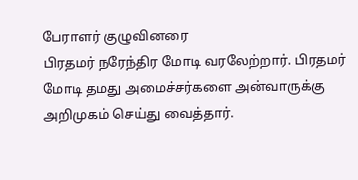பேராளர் குழுவினரை
பிரதமர் நரேந்திர மோடி வரலேற்றார். பிரதமர் மோடி தமது அமைச்சர்களை அன்வாருக்கு அறிமுகம் செய்து வைத்தார்.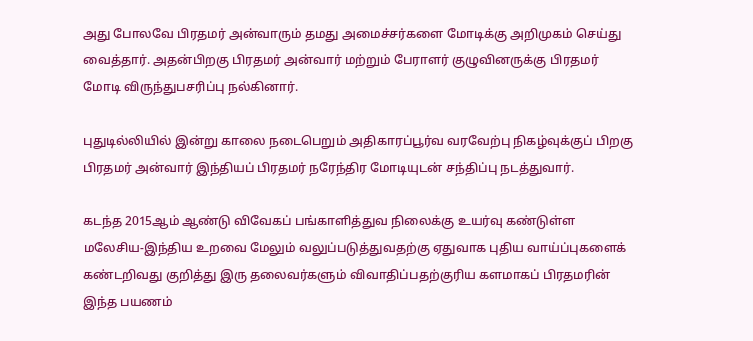அது போலவே பிரதமர் அன்வாரும் தமது அமைச்சர்களை மோடிக்கு அறிமுகம் செய்து வைத்தார். அதன்பிறகு பிரதமர் அன்வார் மற்றும் பேராளர் குழுவினருக்கு பிரதமர் மோடி விருந்துபசரிப்பு நல்கினார்.

புதுடில்லியில் இன்று காலை நடைபெறும் அதிகாரப்பூர்வ வரவேற்பு நிகழ்வுக்குப் பிறகு பிரதமர் அன்வார் இந்தியப் பிரதமர் நரேந்திர மோடியுடன் சந்திப்பு நடத்துவார்.

கடந்த 2015ஆம் ஆண்டு விவேகப் பங்காளித்துவ நிலைக்கு உயர்வு கண்டுள்ள மலேசிய-இந்திய உறவை மேலும் வலுப்படுத்துவதற்கு ஏதுவாக புதிய வாய்ப்புகளைக் கண்டறிவது குறித்து இரு தலைவர்களும் விவாதிப்பதற்குரிய களமாகப் பிரதமரின் இந்த பயணம்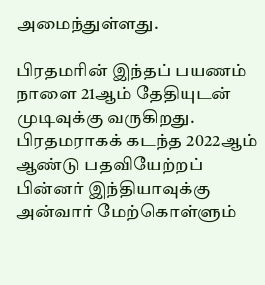அமைந்துள்ளது.

பிரதமரின் இந்தப் பயணம் நாளை 21ஆம் தேதியுடன் முடிவுக்கு வருகிறது. பிரதமராகக் கடந்த 2022ஆம் ஆண்டு பதவியேற்றப் பின்னர் இந்தியாவுக்கு அன்வார் மேற்கொள்ளும்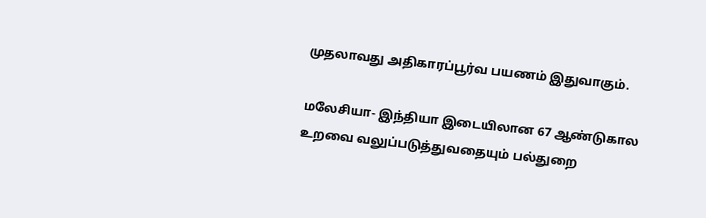முதலாவது அதிகாரப்பூர்வ பயணம் இதுவாகும்.

மலேசியா- இந்தியா இடையிலான 67 ஆண்டுகால உறவை வலுப்படுத்துவதையும் பல்துறை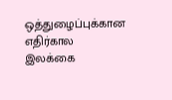ஒத்துழைப்புக்கான எதிர்கால இலக்கை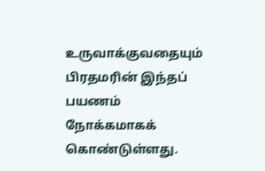உருவாக்குவதையும் பிரதமரின் இந்தப் பயணம் நோக்கமாகக் கொண்டுள்ளது.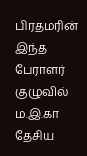பிரதமரின் இந்த பேராளர் குழுவில் ம.இ.கா தேசிய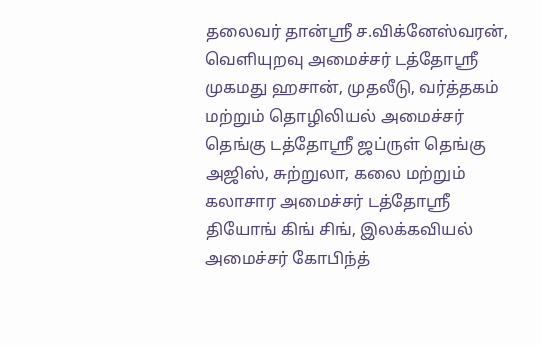தலைவர் தான்ஸ்ரீ ச.விக்னேஸ்வரன், வெளியுறவு அமைச்சர் டத்தோஸ்ரீ முகமது ஹசான், முதலீடு, வர்த்தகம் மற்றும் தொழிலியல் அமைச்சர் தெங்கு டத்தோஸ்ரீ ஜப்ருள் தெங்கு அஜிஸ், சுற்றுலா, கலை மற்றும் கலாசார அமைச்சர் டத்தோஸ்ரீ தியோங் கிங் சிங், இலக்கவியல் அமைச்சர் கோபிந்த்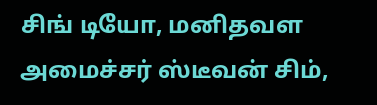சிங் டியோ, மனிதவள அமைச்சர் ஸ்டீவன் சிம்,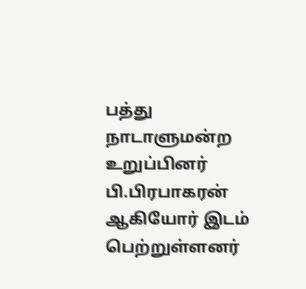பத்து நாடாளுமன்ற உறுப்பினர் பி.பிரபாகரன் ஆகியோர் இடம் பெற்றுள்ளனர்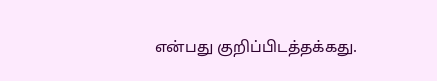என்பது குறிப்பிடத்தக்கது.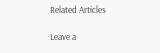Related Articles

Leave a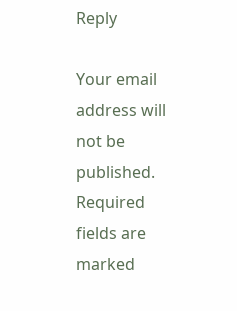Reply

Your email address will not be published. Required fields are marked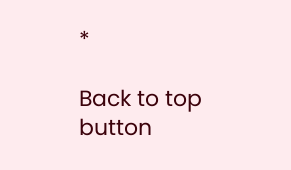*

Back to top button